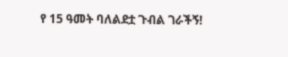የ 15 ዓመት ባለልደቷ ጉብል ገራችኝ!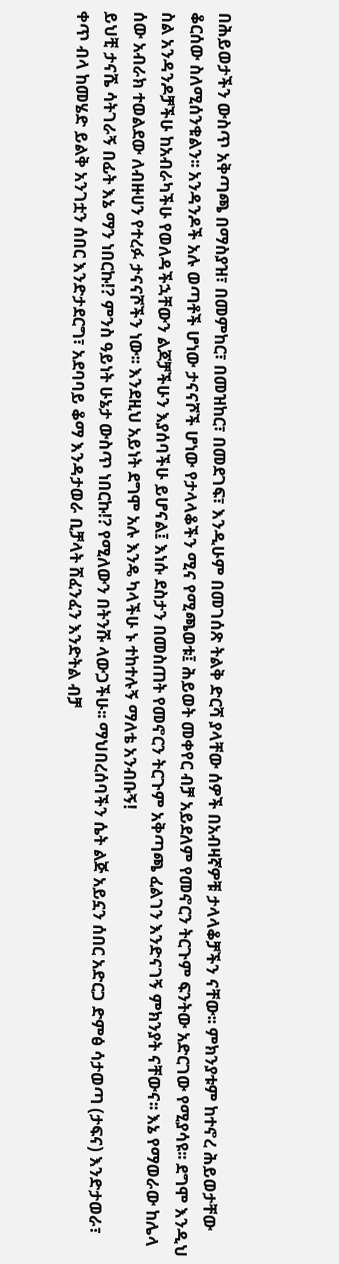በሕይወታችን ውስጥ አቅጣጫ በማስያዝ፣ በመምከር፣ በመዝከር፣ በመደገፍ፣ እንዲሁም በመገሰጽ ትልቅ ድርሻ ያላቸው ሰዎች በአብዛኛዎቹ ታላላቆቻችን ናቸው፡፡ ምክንያቱም ከተኖረ ሕይወታቸው ቆርሰው ስለሚሰንቁልን፡፡ አንዳንዶች አሉ ወጣቶች ሆነው ታናናሾች ሆነው የታላላቆችን ሚና የሚጫወቱ፤ ሕይወት መቀየር ብቻ አይደለም የመኖርን ትርጉም ፍንትው አድርገው የሚያሳዩ፡፡ ደግሞ እንዲህ ስል አንዳንዶቻችሁ ከአብራካችሁ የወለዳችኋቸውን ልጆቻችሁን እያሰባችሁ ይሆናል፤ እነሱ ደስታን በመስጠት የመኖርን ትርጉም አቅጣጫ ፈልገን እንድናገኝ ምክንያት ናቸውና፡፡ እኔ የማወራው ከሌላ ሰው አብራክ ተወልደው ለብዙሀን የተረፉ ታናናሾችን ነው፡፡ እንደዚህ አይነት ደግሞ አሉ እንዴ ካላችሁ ኑ ተከተሉኝ ማለቴ አንብቡኝ!
ይህቺ ታናሼ ሳትገራኝ በፊት እኔ ማን ነበርኩ!? ምንስ ዓይነት ሁኔታ ውስጥ ነበርኩ!? የሚለውን በትንሹ ላውጋችሁ፡፡ ማህበረሰባችን ሴት ልጅ አይኗን ሰበር አድርጋ ድምፅ ሳታወጣ (ታፍና) እንድታወራ፣ ቀጥ ብላ ከመሄድ ይልቅ አንገቷን ሰበር እንድታደርግ፣ አደባባይ ቆማ እንዳታወራ ቢቻላት ሸፈንፈን እንድትል ብቻ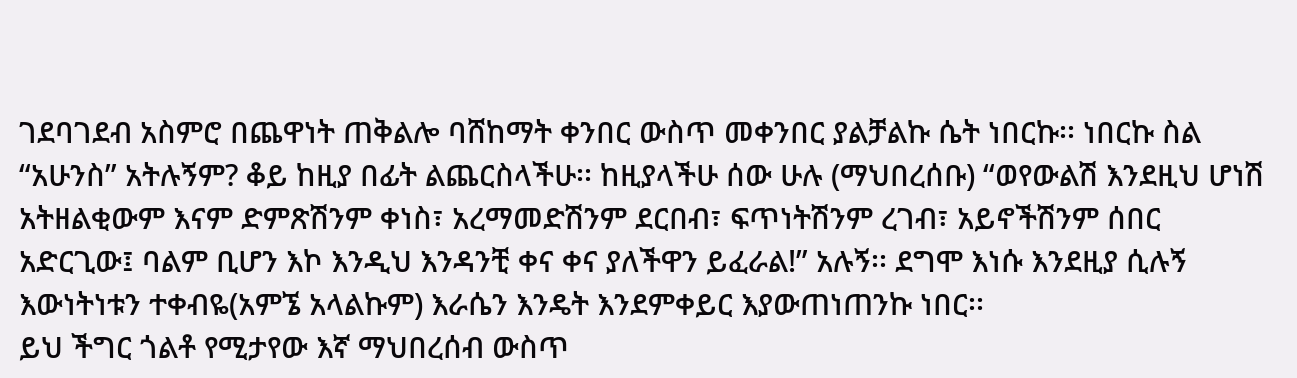ገደባገደብ አስምሮ በጨዋነት ጠቅልሎ ባሸከማት ቀንበር ውስጥ መቀንበር ያልቻልኩ ሴት ነበርኩ፡፡ ነበርኩ ስል “አሁንስ” አትሉኝም? ቆይ ከዚያ በፊት ልጨርስላችሁ፡፡ ከዚያላችሁ ሰው ሁሉ (ማህበረሰቡ) “ወየውልሽ እንደዚህ ሆነሽ አትዘልቂውም እናም ድምጽሽንም ቀነስ፣ አረማመድሽንም ደርበብ፣ ፍጥነትሽንም ረገብ፣ አይኖችሽንም ሰበር አድርጊው፤ ባልም ቢሆን እኮ እንዲህ እንዳንቺ ቀና ቀና ያለችዋን ይፈራል!” አሉኝ፡፡ ደግሞ እነሱ እንደዚያ ሲሉኝ እውነትነቱን ተቀብዬ(አምኜ አላልኩም) እራሴን እንዴት እንደምቀይር እያውጠነጠንኩ ነበር፡፡
ይህ ችግር ጎልቶ የሚታየው እኛ ማህበረሰብ ውስጥ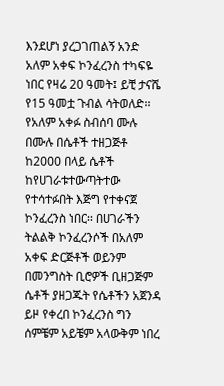እንደሆነ ያረጋገጠልኝ አንድ አለም አቀፍ ኮንፈረንስ ተካፍዬ ነበር የዛሬ 20 ዓመት፤ ይቺ ታናሼ የ15 ዓመቷ ጉብል ሳትወለድ፡፡ የአለም አቀፉ ስብሰባ ሙሉ በሙሉ በሴቶች ተዘጋጅቶ ከ2000 በላይ ሴቶች ከየሀገራቱተውጣትተው የተሳተፉበት እጅግ የተቀናጀ ኮንፈረንስ ነበር፡፡ በሀገራችን ትልልቅ ኮንፈረንሶች በአለም አቀፍ ድርጅቶች ወይንም በመንግስት ቢሮዎች ቢዘጋጅም ሴቶች ያዘጋጁት የሴቶችን አጀንዳ ይዞ የቀረበ ኮንፈረንስ ግን ሰምቼም አይቼም አላውቅም ነበረ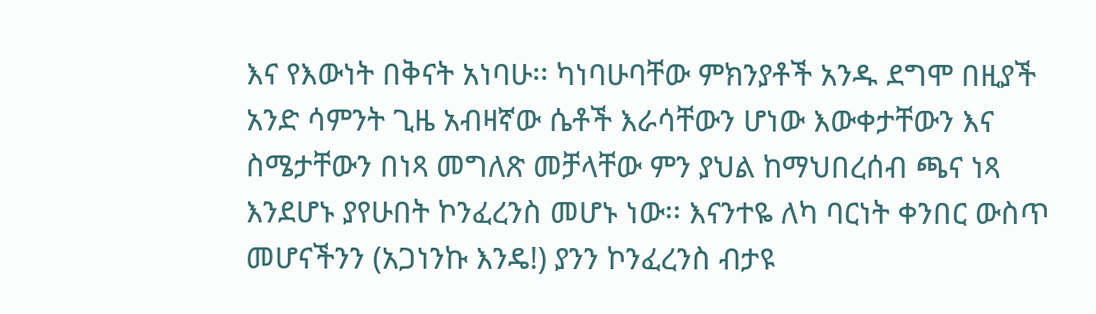እና የእውነት በቅናት አነባሁ፡፡ ካነባሁባቸው ምክንያቶች አንዱ ደግሞ በዚያች አንድ ሳምንት ጊዜ አብዛኛው ሴቶች እራሳቸውን ሆነው እውቀታቸውን እና ስሜታቸውን በነጻ መግለጽ መቻላቸው ምን ያህል ከማህበረሰብ ጫና ነጻ እንደሆኑ ያየሁበት ኮንፈረንስ መሆኑ ነው፡፡ እናንተዬ ለካ ባርነት ቀንበር ውስጥ መሆናችንን (አጋነንኩ እንዴ!) ያንን ኮንፈረንስ ብታዩ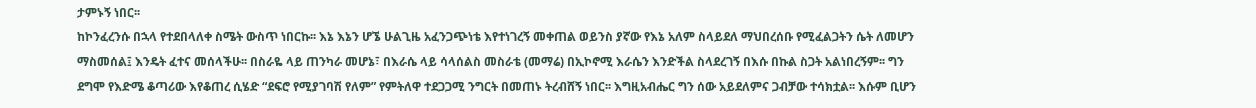ታምኑኝ ነበር፡፡
ከኮንፈረንሱ በኋላ የተደበላለቀ ስሜት ውስጥ ነበርኩ፡፡ እኔ እኔን ሆኜ ሁልጊዜ አፈንጋጭነቴ እየተነገረኝ መቀጠል ወይንስ ያኛው የእኔ አለም ስላይደለ ማህበረሰቡ የሚፈልጋትን ሴት ለመሆን ማስመሰል፤ እንዴት ፈተና መሰላችሁ፡፡ በስራዬ ላይ ጠንካራ መሆኔ፣ በእራሴ ላይ ሳላሰልስ መስራቴ (መማሬ) በኢኮኖሚ እራሴን እንድችል ስላደረገኝ በእሱ በኩል ስጋት አልነበረኝም፡፡ ግን ደግሞ የእድሜ ቆጣሪው እየቆጠረ ሲሄድ “ደፍሮ የሚያገባሽ የለም” የምትለዋ ተደጋጋሚ ንግርት በመጠኑ ትረብሸኝ ነበር፡፡ እግዚአብሔር ግን ሰው አይደለምና ጋብቻው ተሳክቷል፡፡ እሱም ቢሆን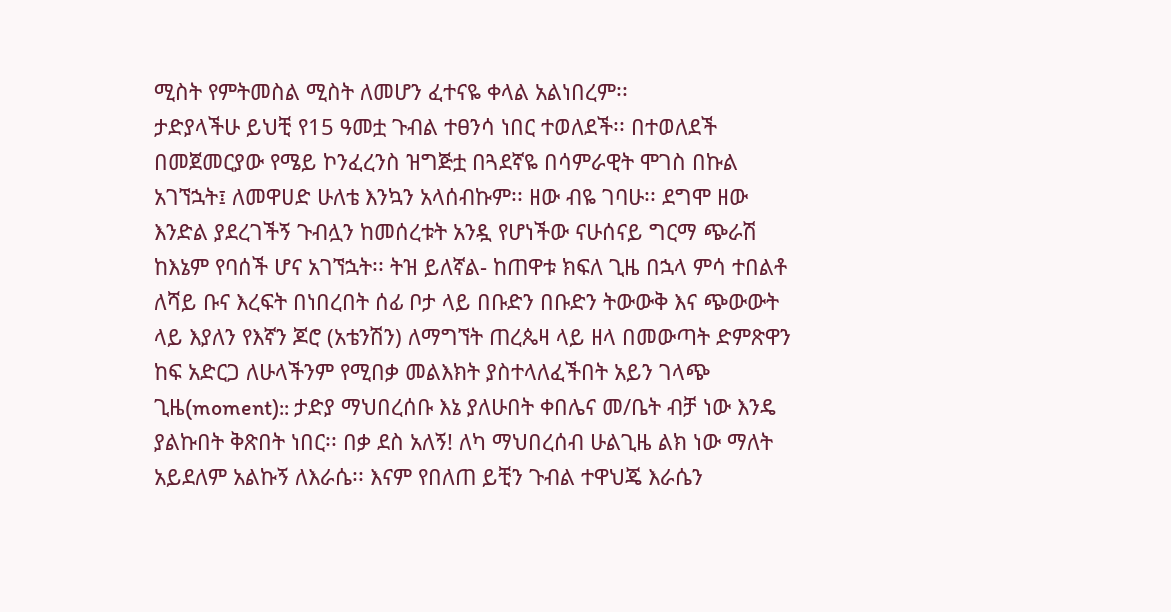ሚስት የምትመስል ሚስት ለመሆን ፈተናዬ ቀላል አልነበረም፡፡
ታድያላችሁ ይህቺ የ15 ዓመቷ ጉብል ተፀንሳ ነበር ተወለደች፡፡ በተወለደች በመጀመርያው የሜይ ኮንፈረንስ ዝግጅቷ በጓደኛዬ በሳምራዊት ሞገስ በኩል አገኘኋት፤ ለመዋሀድ ሁለቴ እንኳን አላሰብኩም፡፡ ዘው ብዬ ገባሁ፡፡ ደግሞ ዘው እንድል ያደረገችኝ ጉብሏን ከመሰረቱት አንዷ የሆነችው ናሁሰናይ ግርማ ጭራሽ ከእኔም የባሰች ሆና አገኘኋት፡፡ ትዝ ይለኛል- ከጠዋቱ ክፍለ ጊዜ በኋላ ምሳ ተበልቶ ለሻይ ቡና እረፍት በነበረበት ሰፊ ቦታ ላይ በቡድን በቡድን ትውውቅ እና ጭውውት ላይ እያለን የእኛን ጆሮ (አቴንሽን) ለማግኘት ጠረጴዛ ላይ ዘላ በመውጣት ድምጽዋን ከፍ አድርጋ ለሁላችንም የሚበቃ መልእክት ያስተላለፈችበት አይን ገላጭ ጊዜ(moment):: ታድያ ማህበረሰቡ እኔ ያለሁበት ቀበሌና መ/ቤት ብቻ ነው እንዴ ያልኩበት ቅጽበት ነበር፡፡ በቃ ደስ አለኝ! ለካ ማህበረሰብ ሁልጊዜ ልክ ነው ማለት አይደለም አልኩኝ ለእራሴ፡፡ እናም የበለጠ ይቺን ጉብል ተዋህጄ እራሴን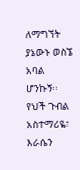ለማግኘት ያኔውኑ ወስኜ አባል ሆንኩኝ፡፡ የህች ጉብል አስተማሪዬ፣ እራሴን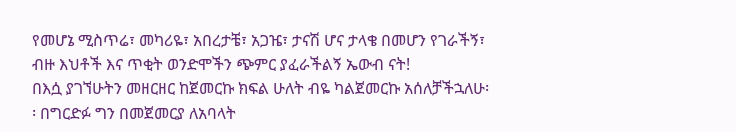የመሆኔ ሚስጥሬ፣ መካሪዬ፣ አበረታቼ፣ አጋዤ፣ ታናሽ ሆና ታላቄ በመሆን የገራችኝ፣ ብዙ እህቶች እና ጥቂት ወንድሞችን ጭምር ያፈራችልኝ ኤውብ ናት!
በእሷ ያገኘሁትን መዘርዘር ከጀመርኩ ክፍል ሁለት ብዬ ካልጀመርኩ አሰለቻችኋለሁ፡፡ በግርድፉ ግን በመጀመርያ ለአባላት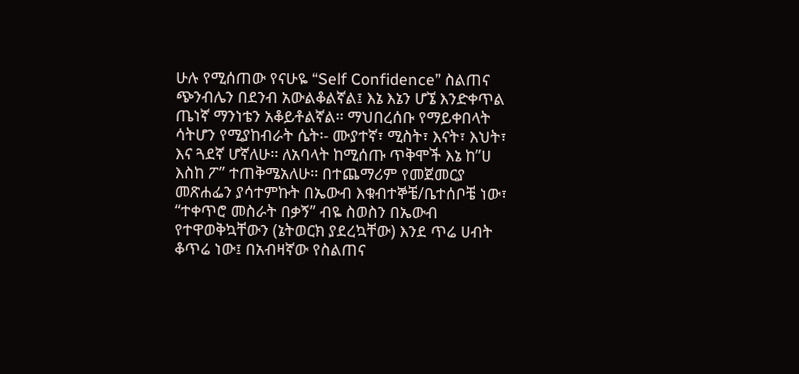ሁሉ የሚሰጠው የናሁዬ “Self Confidence” ስልጠና ጭንብሌን በደንብ አውልቆልኛል፤ እኔ እኔን ሆኜ እንድቀጥል ጤነኛ ማንነቴን አቆይቶልኛል፡፡ ማህበረሰቡ የማይቀበላት ሳትሆን የሚያከብራት ሴት፡- ሙያተኛ፣ ሚስት፣ እናት፣ እህት፣ እና ጓደኛ ሆኛለሁ፡፡ ለአባላት ከሚሰጡ ጥቅሞች እኔ ከ”ሀ እስከ ፖ” ተጠቅሜአለሁ፡፡ በተጨማሪም የመጀመርያ መጽሐፌን ያሳተምኩት በኤውብ እቁብተኞቼ/ቤተሰቦቼ ነው፣ “ተቀጥሮ መስራት በቃኝ” ብዬ ስወስን በኤውብ የተዋወቅኳቸውን (ኔትወርክ ያደረኳቸው) እንደ ጥሬ ሀብት ቆጥሬ ነው፤ በአብዛኛው የስልጠና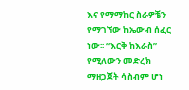እና የማማከር ስራዎቼን የማገኘው ከኤውብ ሰፈር ነው፡፡ “እርቅ ከእራስ” የሚለውን መድረክ ማዘጋጀት ሳስብም ሆነ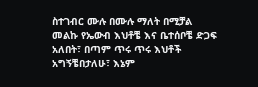ስተገብር ሙሉ በሙሉ ማለት በሚቻል መልኩ የኤውብ እህቶቼ እና ቤተሰቦቼ ድጋፍ አለበት፣ በጣም ጥሩ ጥሩ እህቶች አግኝቼበታለሁ፣ እኔም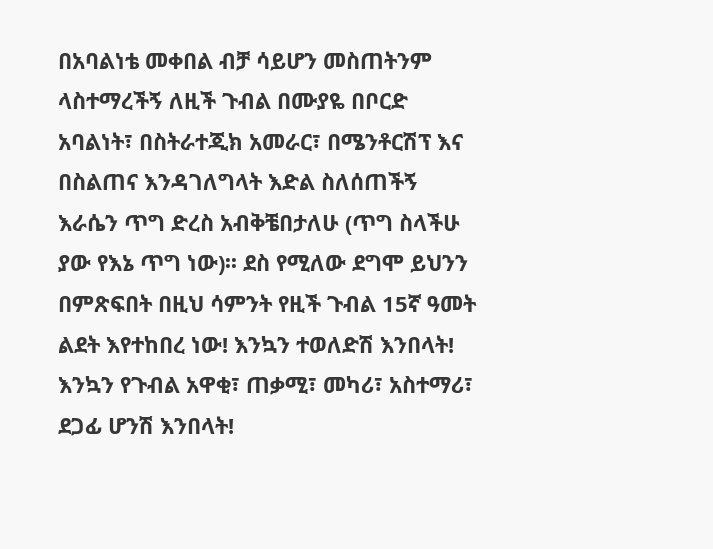በአባልነቴ መቀበል ብቻ ሳይሆን መስጠትንም ላስተማረችኝ ለዚች ጉብል በሙያዬ በቦርድ አባልነት፣ በስትራተጂክ አመራር፣ በሜንቶርሽፕ እና በስልጠና እንዳገለግላት እድል ስለሰጠችኝ እራሴን ጥግ ድረስ አብቅቼበታለሁ (ጥግ ስላችሁ ያው የእኔ ጥግ ነው)፡፡ ደስ የሚለው ደግሞ ይህንን በምጽፍበት በዚህ ሳምንት የዚች ጉብል 15ኛ ዓመት ልደት እየተከበረ ነው! እንኳን ተወለድሽ እንበላት! እንኳን የጉብል አዋቂ፣ ጠቃሚ፣ መካሪ፣ አስተማሪ፣ ደጋፊ ሆንሽ እንበላት!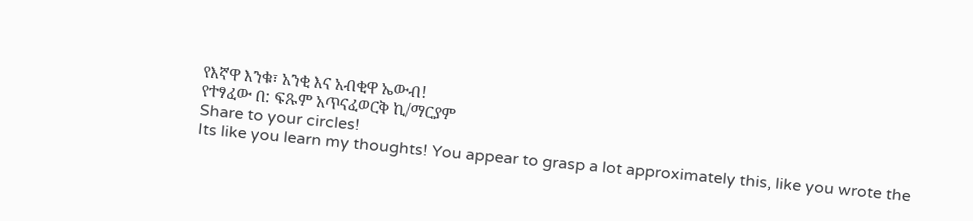የእኛዋ እንቁ፣ አንቂ እና አብቂዋ ኤውብ!
የተፃፈው በ: ፍጹም አጥናፈወርቅ ኪ/ማርያም
Share to your circles!
Its like you learn my thoughts! You appear to grasp a lot approximately this, like you wrote the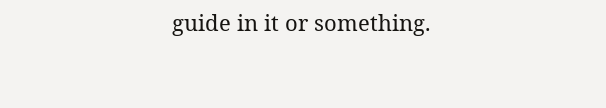guide in it or something.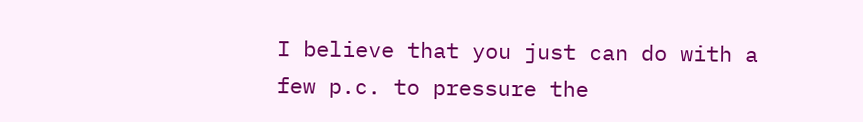I believe that you just can do with a few p.c. to pressure the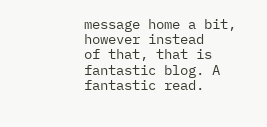message home a bit, however instead
of that, that is fantastic blog. A fantastic read.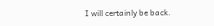I will certainly be back.